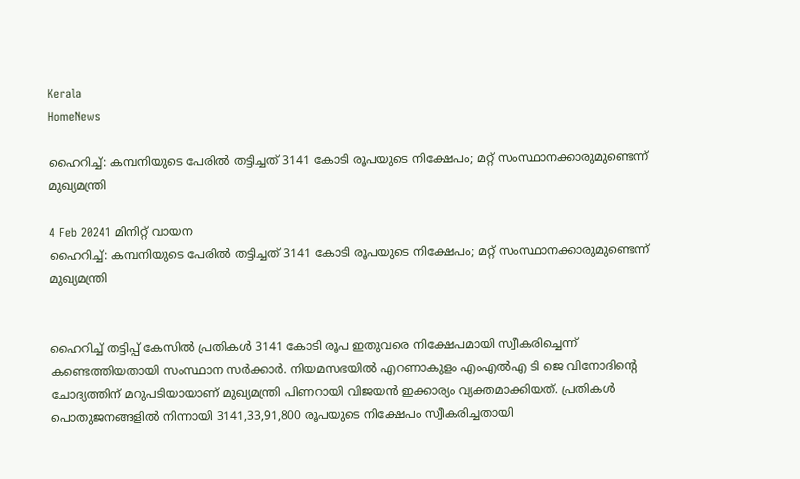Kerala
HomeNews

ഹൈറിച്ച്: കമ്പനിയുടെ പേരിൽ തട്ടിച്ചത് 3141 കോടി രൂപയുടെ നിക്ഷേപം; മറ്റ് സംസ്ഥാനക്കാരുമുണ്ടെന്ന് മുഖ്യമന്ത്രി

4 Feb 20241 മിനിറ്റ് വായന
ഹൈറിച്ച്: കമ്പനിയുടെ പേരിൽ തട്ടിച്ചത് 3141 കോടി രൂപയുടെ നിക്ഷേപം; മറ്റ് സംസ്ഥാനക്കാരുമുണ്ടെന്ന് മുഖ്യമന്ത്രി


ഹൈറിച്ച് തട്ടിപ്പ് കേസിൽ പ്രതികൾ 3141 കോടി രൂപ ഇതുവരെ നിക്ഷേപമായി സ്വീകരിച്ചെന്ന് കണ്ടെത്തിയതായി സംസ്ഥാന സർക്കാർ. നിയമസഭയിൽ എറണാകുളം എംഎൽഎ ടി ജെ വിനോദിന്റെ ചോദ്യത്തിന് മറുപടിയായാണ് മുഖ്യമന്ത്രി പിണറായി വിജയൻ ഇക്കാര്യം വ്യക്തമാക്കിയത്. പ്രതികൾ പൊതുജനങ്ങളിൽ നിന്നായി 3141,33,91,800 രൂപയുടെ നിക്ഷേപം സ്വീകരിച്ചതായി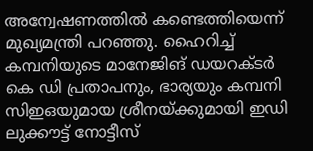അന്വേഷണത്തിൽ കണ്ടെത്തിയെന്ന് മുഖ്യമന്ത്രി പറഞ്ഞു. ഹൈറിച്ച് കമ്പനിയുടെ മാനേജിങ് ഡയറക്ടർ കെ ഡി പ്രതാപനും, ഭാര്യയും കമ്പനി സിഇഒയുമായ ശ്രീനയ്ക്കുമായി ഇഡി ലുക്കൗട്ട് നോട്ടീസ്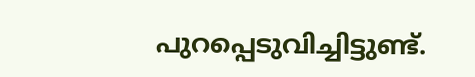പുറപ്പെടുവിച്ചിട്ടുണ്ട്.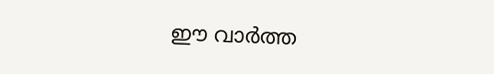ഈ വാർത്ത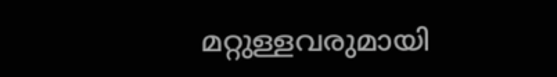മറ്റുള്ളവരുമായി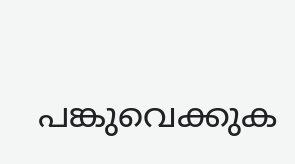പങ്കുവെക്കുക